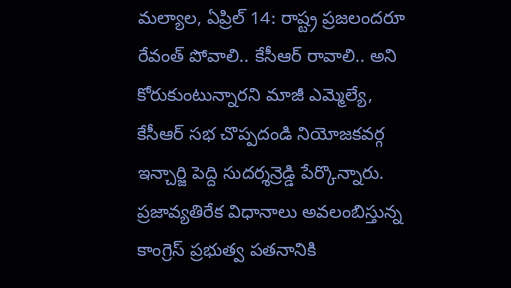మల్యాల, ఏప్రిల్ 14: రాష్ట్ర ప్రజలందరూ రేవంత్ పోవాలి.. కేసీఆర్ రావాలి.. అని కోరుకుంటున్నారని మాజీ ఎమ్మెల్యే, కేసీఆర్ సభ చొప్పదండి నియోజకవర్గ ఇన్చార్జి పెద్ది సుదర్శన్రెడ్డి పేర్కొన్నారు. ప్రజావ్యతిరేక విధానాలు అవలంబిస్తున్న కాంగ్రెస్ ప్రభుత్వ పతనానికి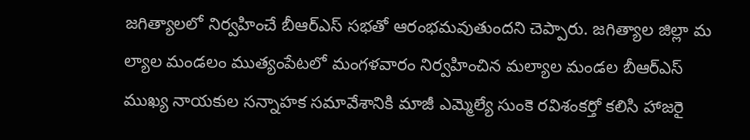జగిత్యాలలో నిర్వహించే బీఆర్ఎస్ సభతో ఆరంభమవుతుందని చెప్పారు. జగిత్యాల జిల్లా మ ల్యాల మండలం ముత్యంపేటలో మంగళవారం నిర్వహించిన మల్యాల మండల బీఆర్ఎస్ ముఖ్య నాయకుల సన్నాహక సమావేశానికి మాజీ ఎమ్మెల్యే సుంకె రవిశంకర్తో కలిసి హాజరై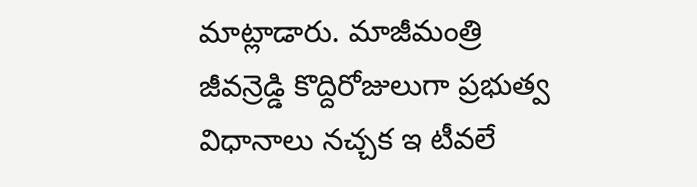మాట్లాడారు. మాజీమంత్రి జీవన్రెడ్డి కొద్దిరోజులుగా ప్రభుత్వ విధానాలు నచ్చక ఇ టీవలే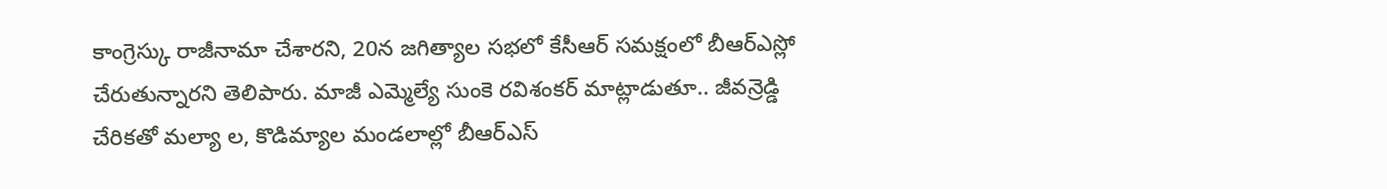కాంగ్రెస్కు రాజీనామా చేశారని, 20న జగిత్యాల సభలో కేసీఆర్ సమక్షంలో బీఆర్ఎస్లో చేరుతున్నారని తెలిపారు. మాజీ ఎమ్మెల్యే సుంకె రవిశంకర్ మాట్లాడుతూ.. జీవన్రెడ్డి చేరికతో మల్యా ల, కొడిమ్యాల మండలాల్లో బీఆర్ఎస్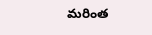మరింత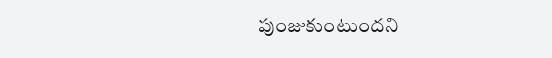పుంజుకుంటుందని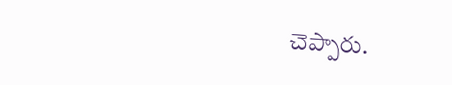చెప్పారు.